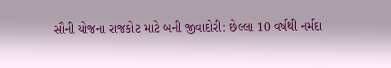સૌની યોજના રાજકોટ માટે બની જીવાદોરી: છેલ્લા 10 વર્ષથી નર્મદા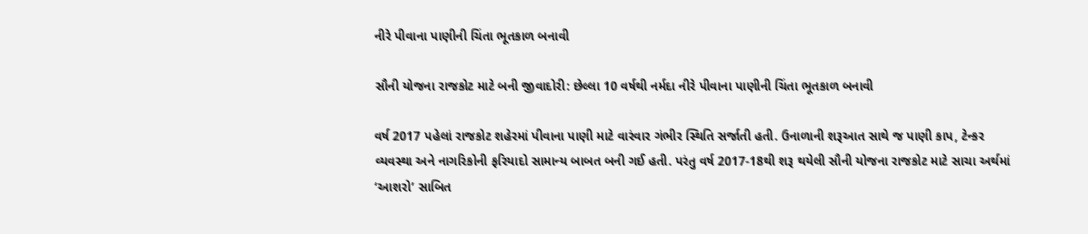નીરે પીવાના પાણીની ચિંતા ભૂતકાળ બનાવી

સૌની યોજના રાજકોટ માટે બની જીવાદોરી: છેલ્લા 10 વર્ષથી નર્મદા નીરે પીવાના પાણીની ચિંતા ભૂતકાળ બનાવી

વર્ષ 2017 પહેલાં રાજકોટ શહેરમાં પીવાના પાણી માટે વારંવાર ગંભીર સ્થિતિ સર્જાતી હતી. ઉનાળાની શરૂઆત સાથે જ પાણી કાપ, ટેન્કર વ્યવસ્થા અને નાગરિકોની ફરિયાદો સામાન્ય બાબત બની ગઈ હતી. પરંતુ વર્ષ 2017-18થી શરૂ થયેલી સૌની યોજના રાજકોટ માટે સાચા અર્થમાં ‘આશરો’ સાબિત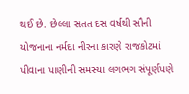થઈ છે. છેલ્લા સતત દસ વર્ષથી સૌની યોજનાના નર્મદા નીરના કારણે રાજકોટમાં પીવાના પાણીની સમસ્યા લગભગ સંપૂર્ણપણે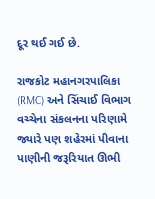દૂર થઈ ગઈ છે.

રાજકોટ મહાનગરપાલિકા (RMC) અને સિંચાઈ વિભાગ વચ્ચેના સંકલનના પરિણામે જ્યારે પણ શહેરમાં પીવાના પાણીની જરૂરિયાત ઊભી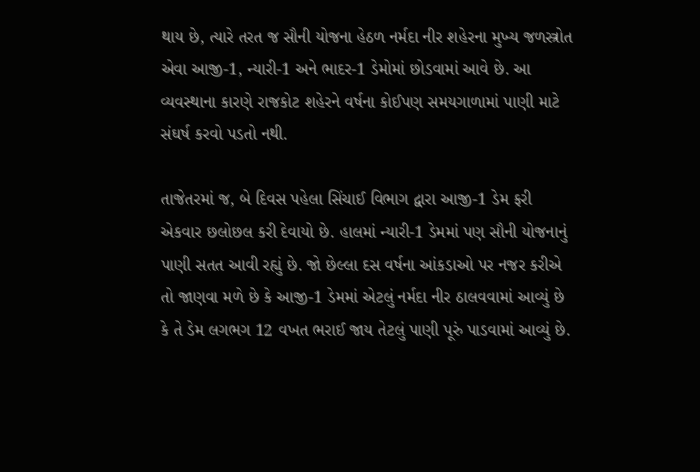થાય છે, ત્યારે તરત જ સૌની યોજના હેઠળ નર્મદા નીર શહેરના મુખ્ય જળસ્ત્રોત એવા આજી-1, ન્યારી-1 અને ભાદર-1 ડેમોમાં છોડવામાં આવે છે. આ વ્યવસ્થાના કારણે રાજકોટ શહેરને વર્ષના કોઈપણ સમયગાળામાં પાણી માટે સંઘર્ષ કરવો પડતો નથી.

તાજેતરમાં જ, બે દિવસ પહેલા સિંચાઈ વિભાગ દ્વારા આજી-1 ડેમ ફરી એકવાર છલોછલ કરી દેવાયો છે. હાલમાં ન્યારી-1 ડેમમાં પણ સૌની યોજનાનું પાણી સતત આવી રહ્યું છે. જો છેલ્લા દસ વર્ષના આંકડાઓ પર નજર કરીએ તો જાણવા મળે છે કે આજી-1 ડેમમાં એટલું નર્મદા નીર ઠાલવવામાં આવ્યું છે કે તે ડેમ લગભગ 12 વખત ભરાઈ જાય તેટલું પાણી પૂરું પાડવામાં આવ્યું છે.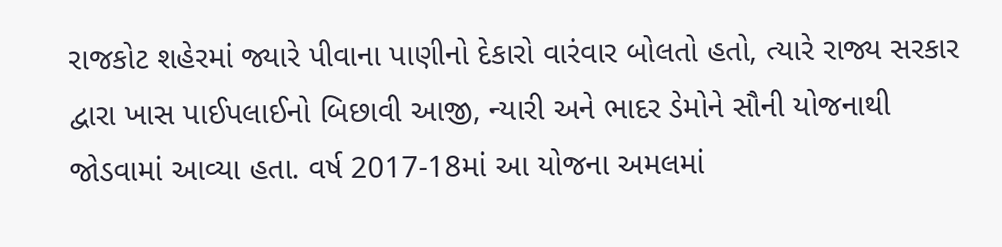રાજકોટ શહેરમાં જ્યારે પીવાના પાણીનો દેકારો વારંવાર બોલતો હતો, ત્યારે રાજ્ય સરકાર દ્વારા ખાસ પાઈપલાઈનો બિછાવી આજી, ન્યારી અને ભાદર ડેમોને સૌની યોજનાથી જોડવામાં આવ્યા હતા. વર્ષ 2017-18માં આ યોજના અમલમાં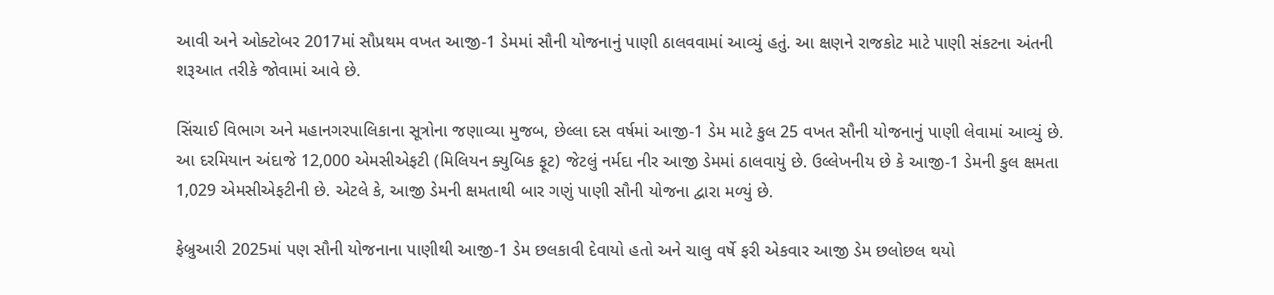આવી અને ઓક્ટોબર 2017માં સૌપ્રથમ વખત આજી-1 ડેમમાં સૌની યોજનાનું પાણી ઠાલવવામાં આવ્યું હતું. આ ક્ષણને રાજકોટ માટે પાણી સંકટના અંતની શરૂઆત તરીકે જોવામાં આવે છે.

સિંચાઈ વિભાગ અને મહાનગરપાલિકાના સૂત્રોના જણાવ્યા મુજબ, છેલ્લા દસ વર્ષમાં આજી-1 ડેમ માટે કુલ 25 વખત સૌની યોજનાનું પાણી લેવામાં આવ્યું છે. આ દરમિયાન અંદાજે 12,000 એમસીએફટી (મિલિયન ક્યુબિક ફૂટ) જેટલું નર્મદા નીર આજી ડેમમાં ઠાલવાયું છે. ઉલ્લેખનીય છે કે આજી-1 ડેમની કુલ ક્ષમતા 1,029 એમસીએફટીની છે. એટલે કે, આજી ડેમની ક્ષમતાથી બાર ગણું પાણી સૌની યોજના દ્વારા મળ્યું છે.

ફેબ્રુઆરી 2025માં પણ સૌની યોજનાના પાણીથી આજી-1 ડેમ છલકાવી દેવાયો હતો અને ચાલુ વર્ષે ફરી એકવાર આજી ડેમ છલોછલ થયો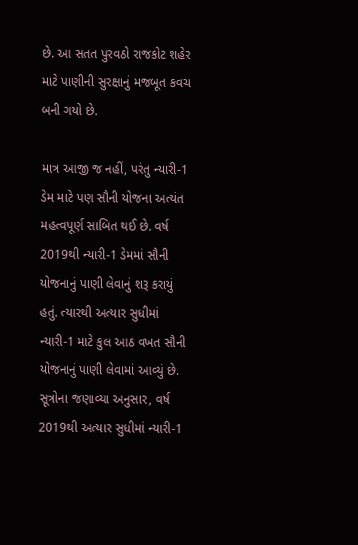છે. આ સતત પુરવઠો રાજકોટ શહેર માટે પાણીની સુરક્ષાનું મજબૂત કવચ બની ગયો છે.

માત્ર આજી જ નહીં, પરંતુ ન્યારી-1 ડેમ માટે પણ સૌની યોજના અત્યંત મહત્વપૂર્ણ સાબિત થઈ છે. વર્ષ 2019થી ન્યારી-1 ડેમમાં સૌની યોજનાનું પાણી લેવાનું શરૂ કરાયું હતું. ત્યારથી અત્યાર સુધીમાં ન્યારી-1 માટે કુલ આઠ વખત સૌની યોજનાનું પાણી લેવામાં આવ્યું છે. સૂત્રોના જણાવ્યા અનુસાર, વર્ષ 2019થી અત્યાર સુધીમાં ન્યારી-1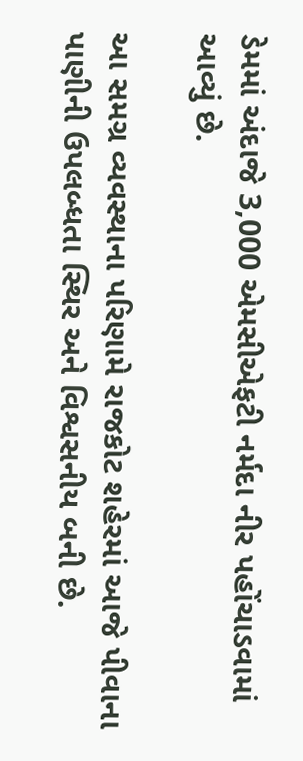ડેમમાં અંદાજે 3,000 એમસીએફટી નર્મદા નીર પહોંચાડવામાં આવ્યું છે.

આ સમગ્ર વ્યવસ્થાના પરિણામે રાજકોટ શહેરમાં આજે પીવાના પાણીની ઉપલબ્ધતા સ્થિર અને વિશ્વસનીય બની છે.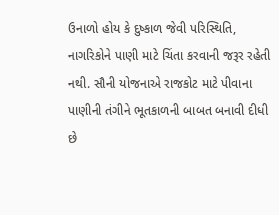ઉનાળો હોય કે દુષ્કાળ જેવી પરિસ્થિતિ, નાગરિકોને પાણી માટે ચિંતા કરવાની જરૂર રહેતી નથી. સૌની યોજનાએ રાજકોટ માટે પીવાના પાણીની તંગીને ભૂતકાળની બાબત બનાવી દીધી છે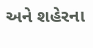અને શહેરના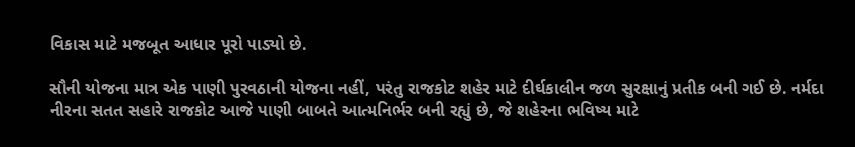વિકાસ માટે મજબૂત આધાર પૂરો પાડ્યો છે.

સૌની યોજના માત્ર એક પાણી પુરવઠાની યોજના નહીં, પરંતુ રાજકોટ શહેર માટે દીર્ઘકાલીન જળ સુરક્ષાનું પ્રતીક બની ગઈ છે. નર્મદા નીરના સતત સહારે રાજકોટ આજે પાણી બાબતે આત્મનિર્ભર બની રહ્યું છે, જે શહેરના ભવિષ્ય માટે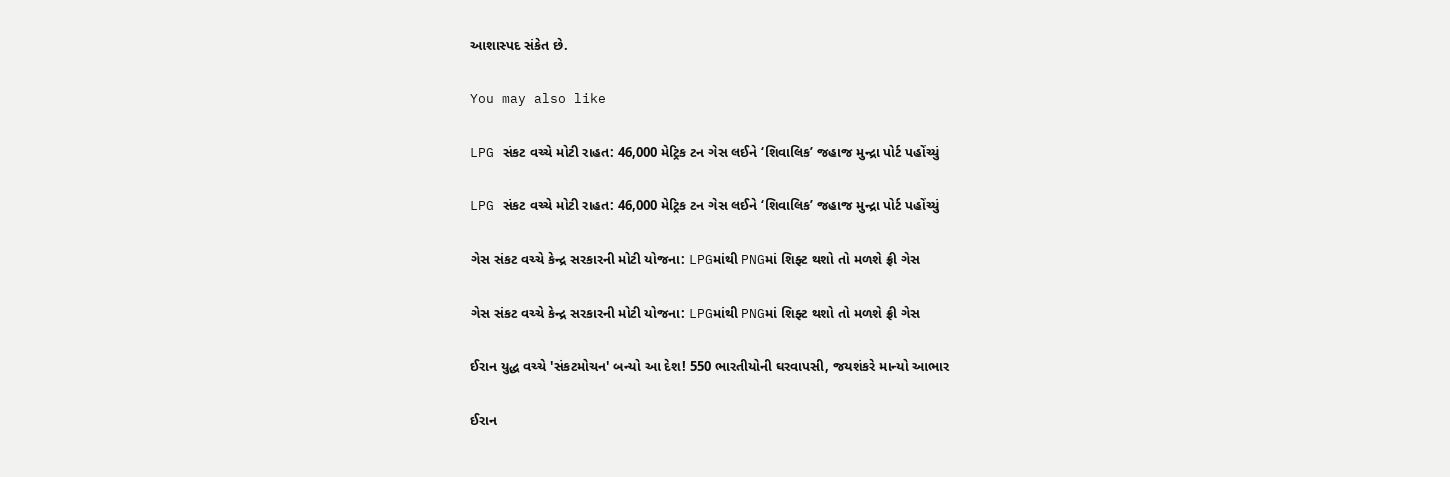આશાસ્પદ સંકેત છે.

You may also like

LPG સંકટ વચ્ચે મોટી રાહત: 46,000 મેટ્રિક ટન ગેસ લઈને ‘શિવાલિક’ જહાજ મુન્દ્રા પોર્ટ પહોંચ્યું

LPG સંકટ વચ્ચે મોટી રાહત: 46,000 મેટ્રિક ટન ગેસ લઈને ‘શિવાલિક’ જહાજ મુન્દ્રા પોર્ટ પહોંચ્યું

ગેસ સંકટ વચ્ચે કેન્દ્ર સરકારની મોટી યોજના: LPGમાંથી PNGમાં શિફ્ટ થશો તો મળશે ફ્રી ગેસ

ગેસ સંકટ વચ્ચે કેન્દ્ર સરકારની મોટી યોજના: LPGમાંથી PNGમાં શિફ્ટ થશો તો મળશે ફ્રી ગેસ

ઈરાન યુદ્ધ વચ્ચે 'સંકટમોચન' બન્યો આ દેશ! 550 ભારતીયોની ઘરવાપસી, જયશંકરે માન્યો આભાર

ઈરાન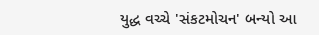યુદ્ધ વચ્ચે 'સંકટમોચન' બન્યો આ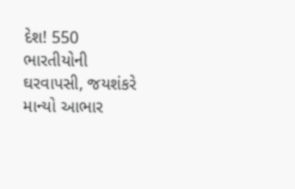દેશ! 550 ભારતીયોની ઘરવાપસી, જયશંકરે માન્યો આભાર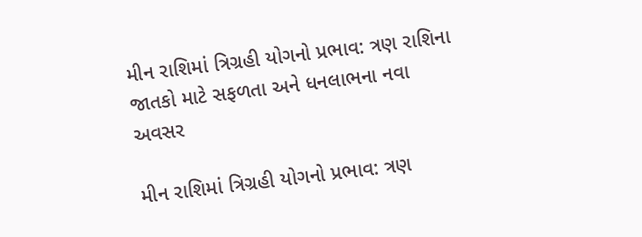મીન રાશિમાં ત્રિગ્રહી યોગનો પ્રભાવ: ત્રણ રાશિના જાતકો માટે સફળતા અને ધનલાભના નવા અવસર

મીન રાશિમાં ત્રિગ્રહી યોગનો પ્રભાવ: ત્રણ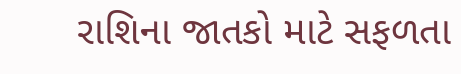રાશિના જાતકો માટે સફળતા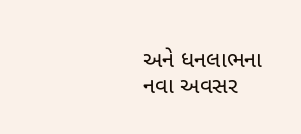અને ધનલાભના નવા અવસર